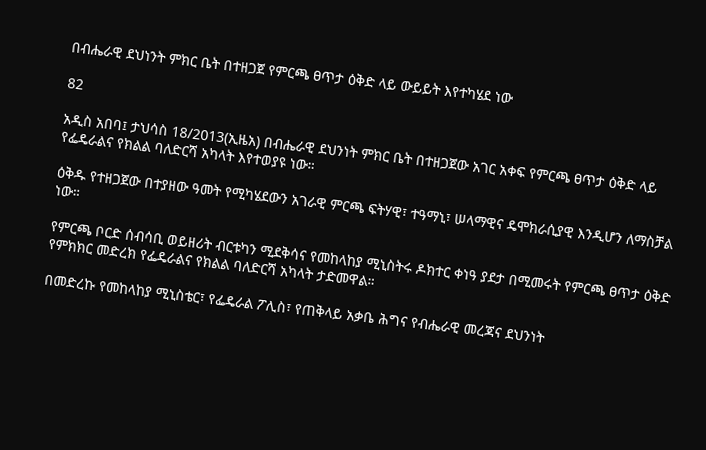በብሔራዊ ደህነንት ምክር ቤት በተዘጋጀ የምርጫ ፀጥታ ዕቅድ ላይ ውይይት እየተካሄደ ነው

82

አዲስ አበባ፤ ታህሳስ 18/2013(ኢዜአ) በብሔራዊ ደህንነት ምክር ቤት በተዘጋጀው አገር አቀፍ የምርጫ ፀጥታ ዕቅድ ላይ የፌዴራልና የክልል ባለድርሻ አካላት እየተወያዩ ነው።

ዕቅዱ የተዘጋጀው በተያዘው ዓመት የሚካሄደውን አገራዊ ምርጫ ፍትሃዊ፣ ተዓማኒ፣ ሠላማዊና ዴሞክራሲያዊ እንዲሆን ለማስቻል ነው።

የምርጫ ቦርድ ሰብሳቢ ወይዘሪት ብርቱካን ሚደቅሳና የመከላከያ ሚኒስትሩ ዶክተር ቀነዓ ያደታ በሚመሩት የምርጫ ፀጥታ ዕቅድ የምክክር መድረክ የፌዴራልና የክልል ባለድርሻ አካላት ታድመዋል።

በመድረኩ የመከላከያ ሚኒስቴር፣ የፌዴራል ፖሊስ፣ የጠቅላይ አቃቤ ሕግና የብሔራዊ መረጃና ደህንነት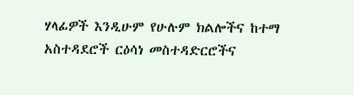ሃላፊዎች እንዲሁም የሁሉም ክልሎችና ከተማ አስተዳደሮች ርዕሳነ መስተዳድርሮችና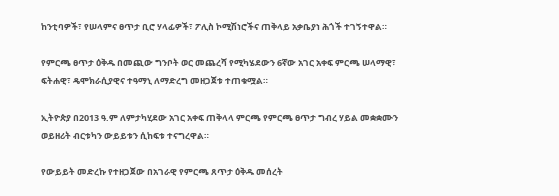ከንቲባዎች፣ የሠላምና ፀጥታ ቢሮ ሃላፊዎች፣ ፖሊስ ኮሚሽነሮችና ጠቅላይ አቃቤያነ ሕጎች ተገኝተዋል።

የምርጫ ፀጥታ ዕቅዱ በመጪው ግንቦት ወር መጨረሻ የሚካሄደውን 6ኛው አገር አቀፍ ምርጫ ሠላማዊ፣ ፍትሐዊ፣ ዴሞክራሲያዊና ተዓማኒ ለማድረግ መዘጋጀቱ ተጠቁሟል።

ኢትዮጵያ በ2013 ዓ.ም ለምታካሂደው አገር አቀፍ ጠቅላላ ምርጫ የምርጫ ፀጥታ ግብረ ሃይል መቋቋሙን ወይዘሪት ብርቱካን ውይይቱን ሲከፍቱ ተናግረዋል።

የውይይት መድረኩ የተዘጋጀው በአገራዊ የምርጫ ጸጥታ ዕቅዱ መሰረት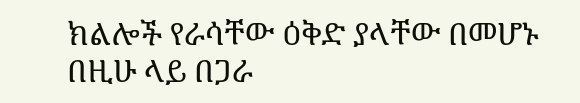ክልሎች የራሳቸው ዕቅድ ያላቸው በመሆኑ በዚሁ ላይ በጋራ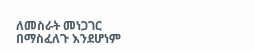ለመስራት መነጋገር በማስፈለጉ እንደሆነም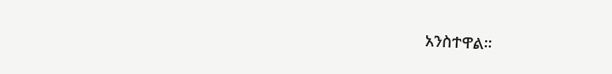አንስተዋል።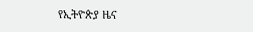የኢትዮጵያ ዜና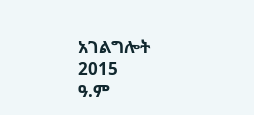አገልግሎት
2015
ዓ.ም